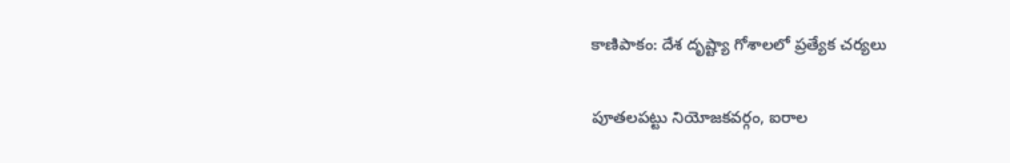కాణిపాకం: దేశ దృష్ట్యా గోశాలలో ప్రత్యేక చర్యలు

పూతలపట్టు నియోజకవర్గం, ఐరాల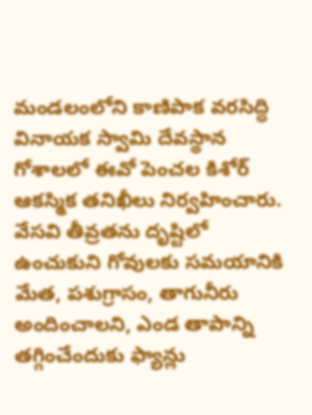మండలంలోని కాణిపాక వరసిద్ధి వినాయక స్వామి దేవస్థాన గోశాలలో ఈవో పెంచల కిశోర్ ఆకస్మిక తనిఖీలు నిర్వహించారు. వేసవి తీవ్రతను దృష్టిలో ఉంచుకుని గోవులకు సమయానికి మేత, పశుగ్రాసం, తాగునీరు అందించాలని, ఎండ తాపాన్ని తగ్గించేందుకు ఫ్యాన్లు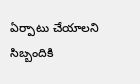ఏర్పాటు చేయాలని సిబ్బందికి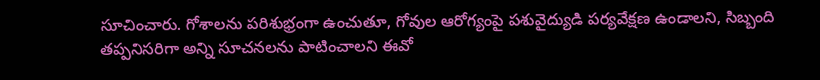సూచించారు. గోశాలను పరిశుభ్రంగా ఉంచుతూ, గోవుల ఆరోగ్యంపై పశువైద్యుడి పర్యవేక్షణ ఉండాలని, సిబ్బంది తప్పనిసరిగా అన్ని సూచనలను పాటించాలని ఈవో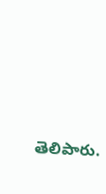తెలిపారు.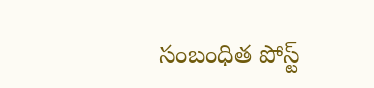సంబంధిత పోస్ట్